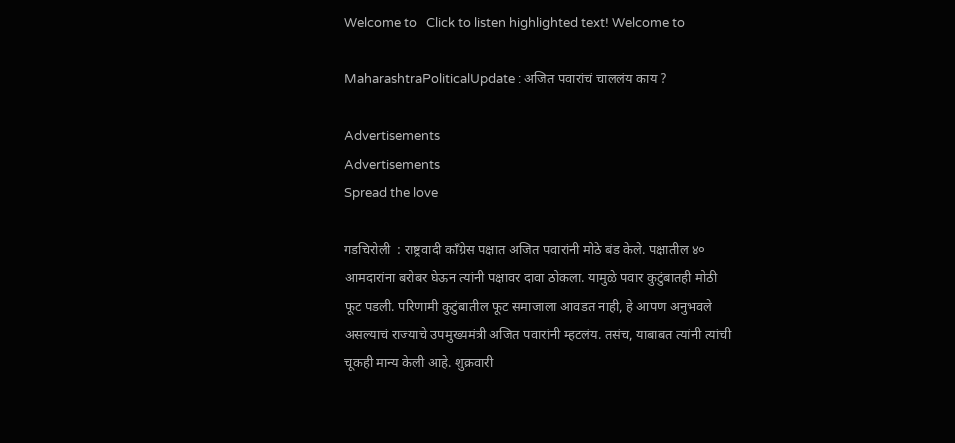Welcome to   Click to listen highlighted text! Welcome to

MaharashtraPoliticalUpdate : अजित पवारांचं चाललंय काय ?

Advertisements
Advertisements
Spread the love

गडचिरोली  : राष्ट्रवादी काँग्रेस पक्षात अजित पवारांनी मोठे बंड केले. पक्षातील ४० आमदारांना बरोबर घेऊन त्यांनी पक्षावर दावा ठोकला. यामुळे पवार कुटुंबातही मोठी फूट पडली. परिणामी कुटुंबातील फूट समाजाला आवडत नाही, हे आपण अनुभवले असल्याचं राज्याचे उपमुख्यमंत्री अजित पवारांनी म्हटलंय. तसंच, याबाबत त्यांनी त्यांची चूकही मान्य केली आहे. शुक्रवारी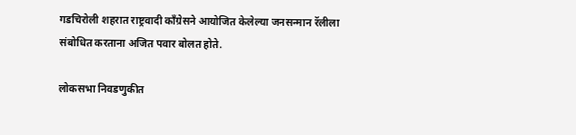गडचिरोली शहरात राष्ट्रवादी काँग्रेसने आयोजित केलेल्या जनसन्मान रॅलीला संबोधित करताना अजित पवार बोलत होते.

लोकसभा निवडणुकीत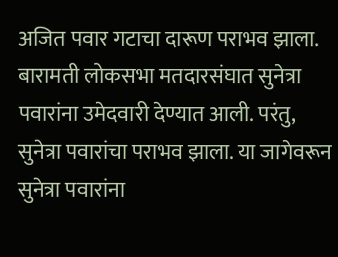अजित पवार गटाचा दारूण पराभव झाला. बारामती लोकसभा मतदारसंघात सुनेत्रा पवारांना उमेदवारी देण्यात आली. परंतु, सुनेत्रा पवारांचा पराभव झाला. या जागेवरून सुनेत्रा पवारांना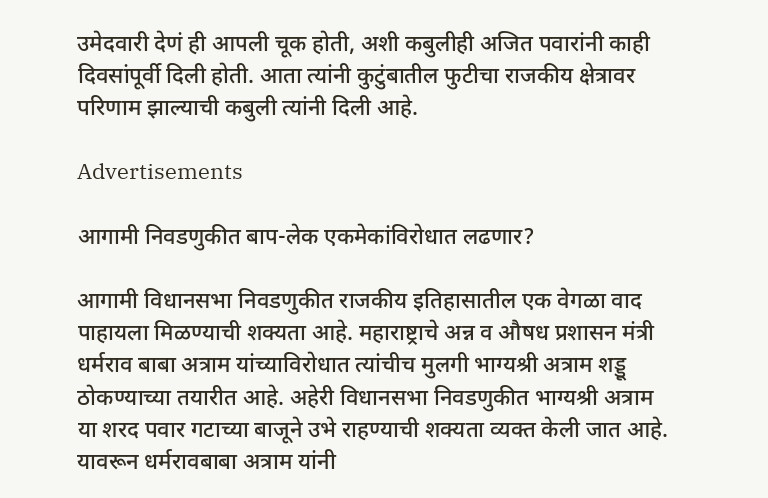उमेदवारी देणं ही आपली चूक होती, अशी कबुलीही अजित पवारांनी काही दिवसांपूर्वी दिली होती. आता त्यांनी कुटुंबातील फुटीचा राजकीय क्षेत्रावर परिणाम झाल्याची कबुली त्यांनी दिली आहे.

Advertisements

आगामी निवडणुकीत बाप-लेक एकमेकांविरोधात लढणार?

आगामी विधानसभा निवडणुकीत राजकीय इतिहासातील एक वेगळा वाद पाहायला मिळण्याची शक्यता आहे. महाराष्ट्राचे अन्न व औषध प्रशासन मंत्री धर्मराव बाबा अत्राम यांच्याविरोधात त्यांचीच मुलगी भाग्यश्री अत्राम शड्डू ठोकण्याच्या तयारीत आहे. अहेरी विधानसभा निवडणुकीत भाग्यश्री अत्राम या शरद पवार गटाच्या बाजूने उभे राहण्याची शक्यता व्यक्त केली जात आहे. यावरून धर्मरावबाबा अत्राम यांनी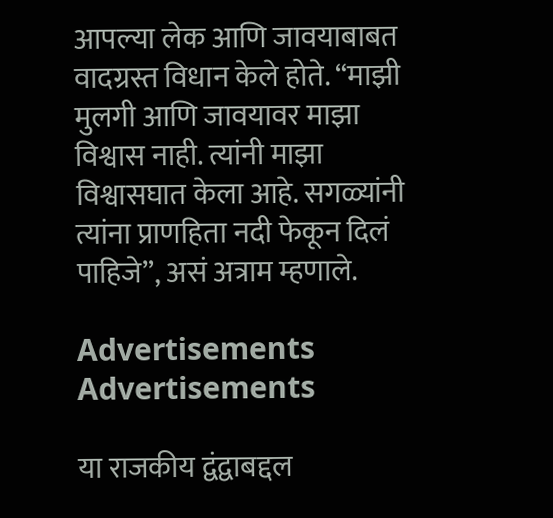आपल्या लेक आणि जावयाबाबत वादग्रस्त विधान केले होते. “माझी मुलगी आणि जावयावर माझा विश्वास नाही. त्यांनी माझा विश्वासघात केला आहे. सगळ्यांनी त्यांना प्राणहिता नदी फेकून दिलं पाहिजे”, असं अत्राम म्हणाले.

Advertisements
Advertisements

या राजकीय द्वंद्वाबद्दल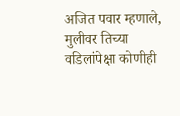अजित पवार म्हणाले, मुलीवर तिच्या वडिलांपेक्षा कोणीही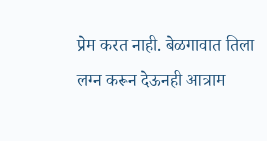प्रेम करत नाही. बेळगावात तिला लग्न करून देऊनही आत्राम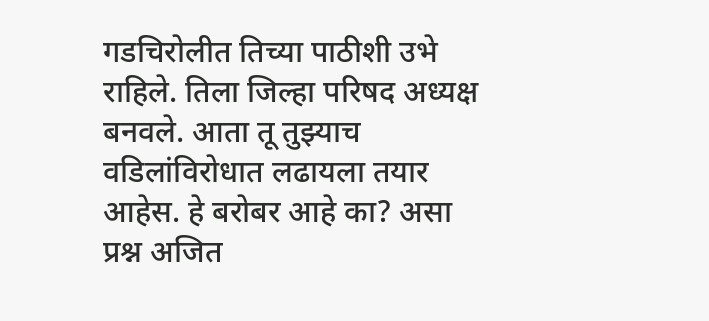गडचिरोलीत तिच्या पाठीशी उभे राहिले. तिला जिल्हा परिषद अध्यक्ष बनवले. आता तू तुझ्याच वडिलांविरोधात लढायला तयार आहेस. हे बरोबर आहे का? असा प्रश्न अजित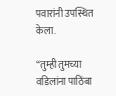पवारांनी उपस्थित केला.

“तुम्ही तुमच्या वडिलांना पाठिंबा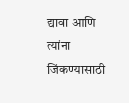द्यावा आणि त्यांना जिंकण्यासाठी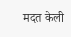मदत केली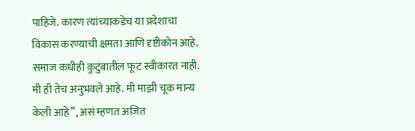पाहिजे. कारण त्यांच्याकडेच या प्रदेशाचा विकास करण्याची क्षमता आणि दृष्टीकोन आहे. समाज कधीही कुटुंबातील फूट स्वीकारत नाही. मी ही तेच अनुभवले आहे. मी माझी चूक मान्य केली आहे”, असं म्हणत अजित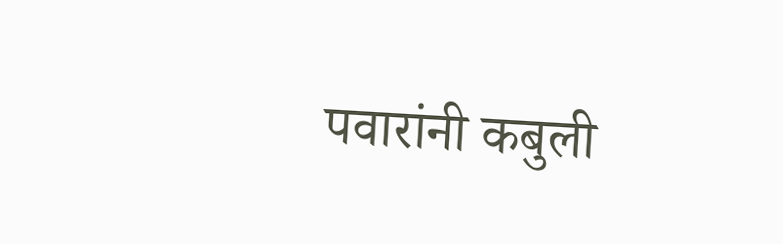पवारांनी कबुली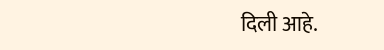दिली आहे.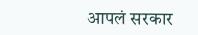आपलं सरकार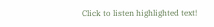Click to listen highlighted text!